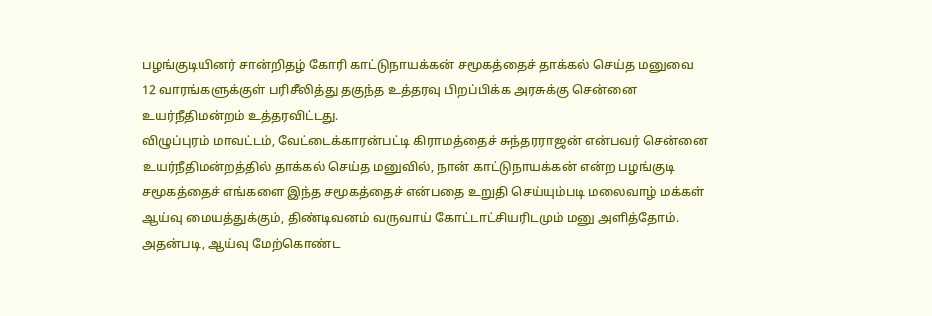பழங்குடியினர் சான்றிதழ் கோரி காட்டுநாயக்கன் சமூகத்தைச் தாக்கல் செய்த மனுவை 12 வாரங்களுக்குள் பரிசீலித்து தகுந்த உத்தரவு பிறப்பிக்க அரசுக்கு சென்னை உயர்நீதிமன்றம் உத்தரவிட்டது.
விழுப்புரம் மாவட்டம், வேட்டைக்காரன்பட்டி கிராமத்தைச் சுந்தரராஜன் என்பவர் சென்னை உயர்நீதிமன்றத்தில் தாக்கல் செய்த மனுவில், நான் காட்டுநாயக்கன் என்ற பழங்குடி சமூகத்தைச் எங்களை இந்த சமூகத்தைச் என்பதை உறுதி செய்யும்படி மலைவாழ் மக்கள் ஆய்வு மையத்துக்கும், திண்டிவனம் வருவாய் கோட்டாட்சியரிடமும் மனு அளித்தோம்.
அதன்படி, ஆய்வு மேற்கொண்ட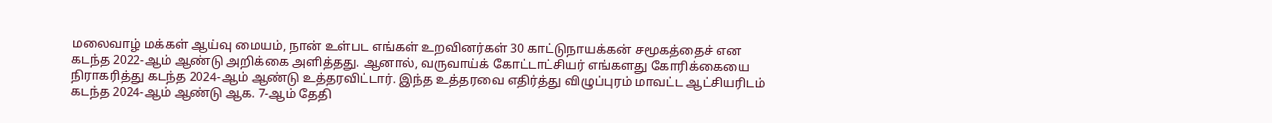மலைவாழ் மக்கள் ஆய்வு மையம், நான் உள்பட எங்கள் உறவினர்கள் 30 காட்டுநாயக்கன் சமூகத்தைச் என கடந்த 2022-ஆம் ஆண்டு அறிக்கை அளித்தது. ஆனால், வருவாய்க் கோட்டாட்சியர் எங்களது கோரிக்கையை நிராகரித்து கடந்த 2024-ஆம் ஆண்டு உத்தரவிட்டார். இந்த உத்தரவை எதிர்த்து விழுப்புரம் மாவட்ட ஆட்சியரிடம் கடந்த 2024-ஆம் ஆண்டு ஆக. 7-ஆம் தேதி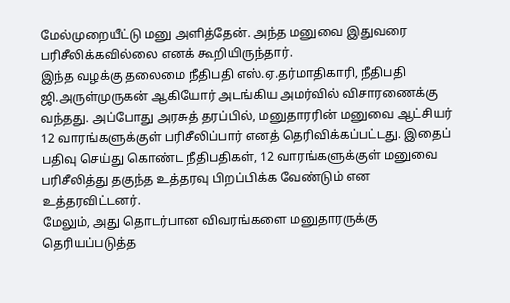மேல்முறையீட்டு மனு அளித்தேன். அந்த மனுவை இதுவரை பரிசீலிக்கவில்லை எனக் கூறியிருந்தார்.
இந்த வழக்கு தலைமை நீதிபதி எஸ்.ஏ.தர்மாதிகாரி, நீதிபதி ஜி.அருள்முருகன் ஆகியோர் அடங்கிய அமர்வில் விசாரணைக்கு வந்தது. அப்போது அரசுத் தரப்பில், மனுதாரரின் மனுவை ஆட்சியர் 12 வாரங்களுக்குள் பரிசீலிப்பார் எனத் தெரிவிக்கப்பட்டது. இதைப் பதிவு செய்து கொண்ட நீதிபதிகள், 12 வாரங்களுக்குள் மனுவை பரிசீலித்து தகுந்த உத்தரவு பிறப்பிக்க வேண்டும் என உத்தரவிட்டனர்.
மேலும், அது தொடர்பான விவரங்களை மனுதாரருக்கு தெரியப்படுத்த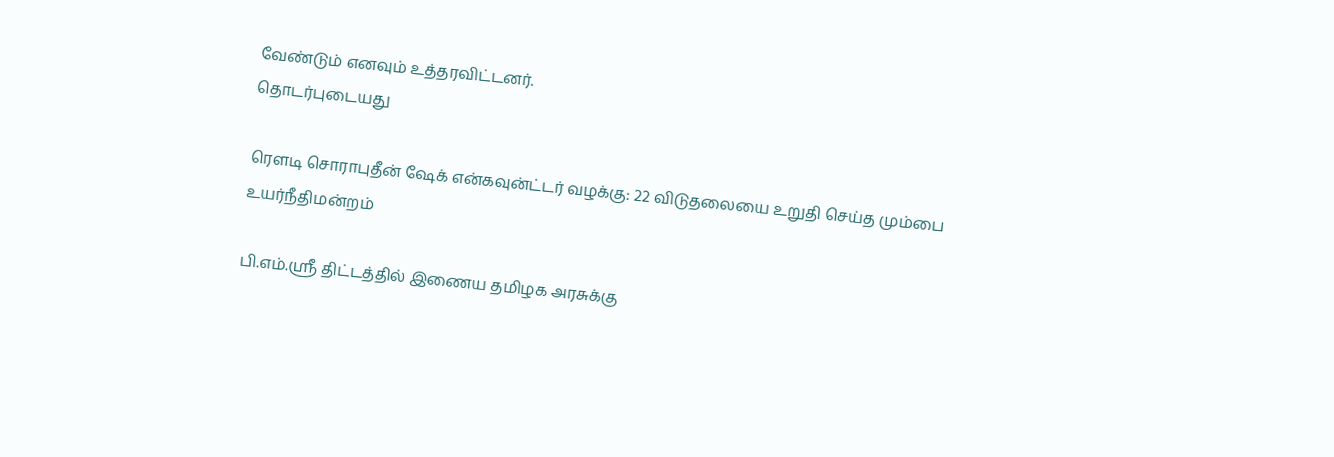வேண்டும் எனவும் உத்தரவிட்டனர்.
தொடர்புடையது

ரெளடி சொராபுதீன் ஷேக் என்கவுன்ட்டர் வழக்கு: 22 விடுதலையை உறுதி செய்த மும்பை உயர்நீதிமன்றம்

பி.எம்.ஸ்ரீ திட்டத்தில் இணைய தமிழக அரசுக்கு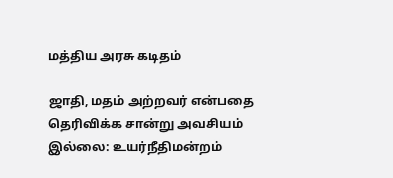மத்திய அரசு கடிதம்

ஜாதி, மதம் அற்றவர் என்பதை தெரிவிக்க சான்று அவசியம் இல்லை: உயர்நீதிமன்றம்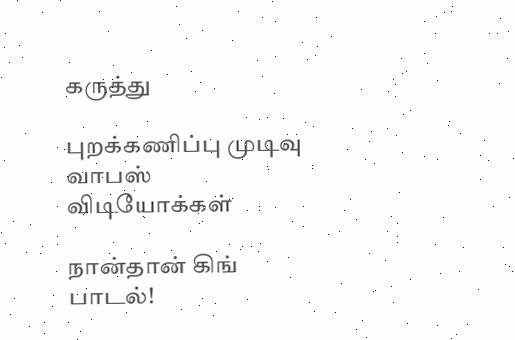கருத்து

புறக்கணிப்பு முடிவு வாபஸ்
விடியோக்கள்

நான்தான் கிங் பாடல்!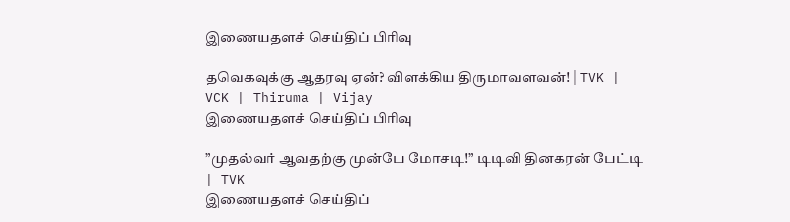இணையதளச் செய்திப் பிரிவு

தவெகவுக்கு ஆதரவு ஏன்? விளக்கிய திருமாவளவன்! | TVK | VCK | Thiruma | Vijay
இணையதளச் செய்திப் பிரிவு

”முதல்வர் ஆவதற்கு முன்பே மோசடி!” டிடிவி தினகரன் பேட்டி | TVK
இணையதளச் செய்திப்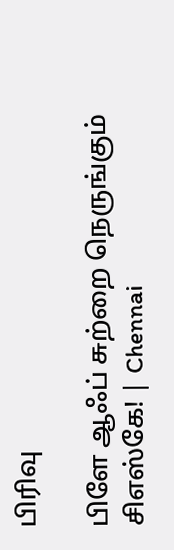பிரிவு

பிளே ஆஃப் சுற்றை நெருங்கும் சிஎஸ்கே! | Chennai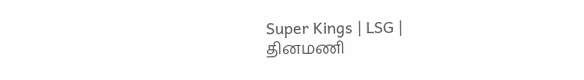Super Kings | LSG |
தினமணி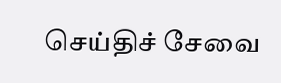செய்திச் சேவை